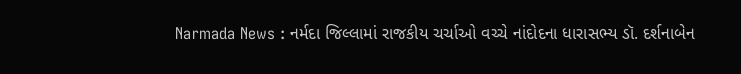Narmada News : નર્મદા જિલ્લામાં રાજકીય ચર્ચાઓ વચ્ચે નાંદોદના ધારાસભ્ય ડૉ. દર્શનાબેન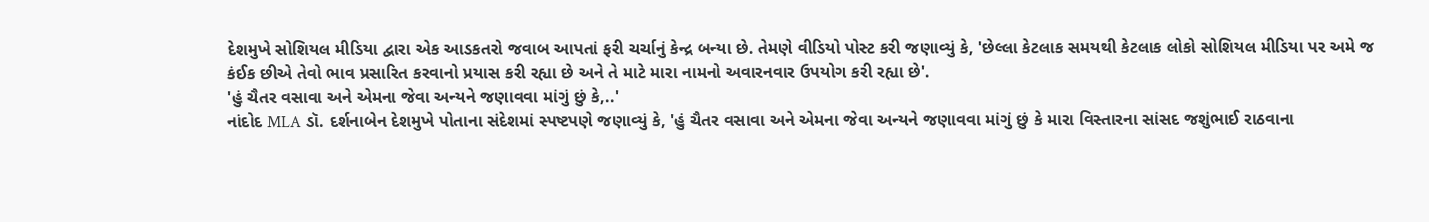દેશમુખે સોશિયલ મીડિયા દ્વારા એક આડકતરો જવાબ આપતાં ફરી ચર્ચાનું કેન્દ્ર બન્યા છે. તેમણે વીડિયો પોસ્ટ કરી જણાવ્યું કે, 'છેલ્લા કેટલાક સમયથી કેટલાક લોકો સોશિયલ મીડિયા પર અમે જ કંઈક છીએ તેવો ભાવ પ્રસારિત કરવાનો પ્રયાસ કરી રહ્યા છે અને તે માટે મારા નામનો અવારનવાર ઉપયોગ કરી રહ્યા છે'.
'હું ચૈતર વસાવા અને એમના જેવા અન્યને જણાવવા માંગું છું કે,..'
નાંદોદ MLA ડૉ. દર્શનાબેન દેશમુખે પોતાના સંદેશમાં સ્પષ્ટપણે જણાવ્યું કે, 'હું ચૈતર વસાવા અને એમના જેવા અન્યને જણાવવા માંગું છું કે મારા વિસ્તારના સાંસદ જશુંભાઈ રાઠવાના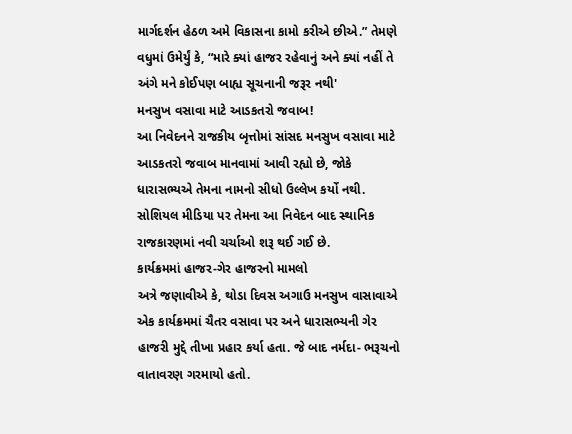માર્ગદર્શન હેઠળ અમે વિકાસના કામો કરીએ છીએ.” તેમણે વધુમાં ઉમેર્યું કે, “મારે ક્યાં હાજર રહેવાનું અને ક્યાં નહીં તે અંગે મને કોઈપણ બાહ્ય સૂચનાની જરૂર નથી'
મનસુખ વસાવા માટે આડકતરો જવાબ!
આ નિવેદનને રાજકીય બૃત્તોમાં સાંસદ મનસુખ વસાવા માટે આડકતરો જવાબ માનવામાં આવી રહ્યો છે, જોકે ધારાસભ્યએ તેમના નામનો સીધો ઉલ્લેખ કર્યો નથી. સોશિયલ મીડિયા પર તેમના આ નિવેદન બાદ સ્થાનિક રાજકારણમાં નવી ચર્ચાઓ શરૂ થઈ ગઈ છે.
કાર્યક્રમમાં હાજર-ગેર હાજરનો મામલો
અત્રે જણાવીએ કે, થોડા દિવસ અગાઉ મનસુખ વાસાવાએ એક કાર્યક્રમમાં ચૈતર વસાવા પર અને ધારાસભ્યની ગેર હાજરી મુદ્દે તીખા પ્રહાર કર્યા હતા. જે બાદ નર્મદા- ભરૂચનો વાતાવરણ ગરમાયો હતો.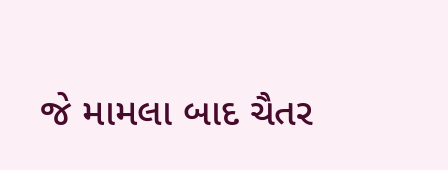જે મામલા બાદ ચૈતર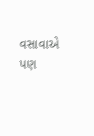વસાવાએ પણ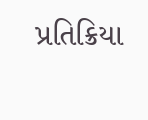પ્રતિક્રિયા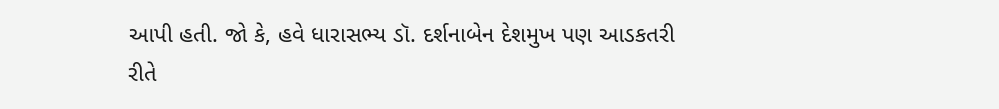આપી હતી. જો કે, હવે ધારાસભ્ય ડૉ. દર્શનાબેન દેશમુખ પણ આડકતરી રીતે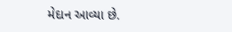મેદાન આવ્યા છે.